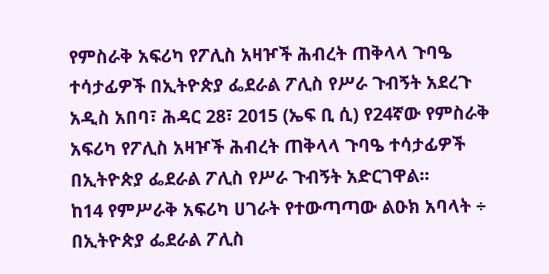የምስራቅ አፍሪካ የፖሊስ አዛዦች ሕብረት ጠቅላላ ጉባዔ ተሳታፊዎች በኢትዮጵያ ፌደራል ፖሊስ የሥራ ጉብኝት አደረጉ
አዲስ አበባ፣ ሕዳር 28፣ 2015 (ኤፍ ቢ ሲ) የ24ኛው የምስራቅ አፍሪካ የፖሊስ አዛዦች ሕብረት ጠቅላላ ጉባዔ ተሳታፊዎች በኢትዮጵያ ፌደራል ፖሊስ የሥራ ጉብኝት አድርገዋል፡፡
ከ14 የምሥራቅ አፍሪካ ሀገራት የተውጣጣው ልዑክ አባላት ÷ በኢትዮጵያ ፌደራል ፖሊስ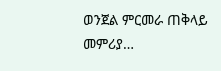ወንጀል ምርመራ ጠቅላይ መምሪያ…